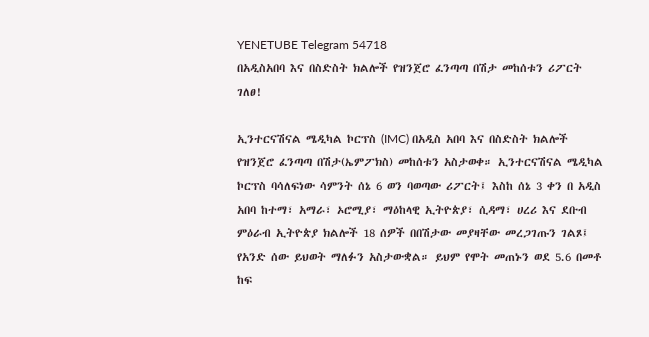YENETUBE Telegram 54718
በአዲስአበባ እና በስድስት ክልሎች የዝንጀሮ ፈንጣጣ በሽታ መከሰቱን ሪፖርት ገለፀ!

ኢንተርናሽናል ሜዲካል ኮርፕስ (IMC) በአዲስ አበባ እና በስድስት ክልሎች የዝንጀሮ ፈንጣጣ በሽታ(ኤምፖክስ) መከሰቱን አስታወቀ። ኢንተርናሽናል ሜዲካል ኮርፕስ ባሳለፍነው ሳምንት ሰኔ 6 ወን ባወጣው ሪፖርት፤ እስከ ሰኔ 3 ቀን በ አዲስ አበባ ከተማ፣ አማራ፣ ኦሮሚያ፣ ማዕከላዊ ኢትዮጵያ፣ ሲዳማ፣ ሀረሪ እና ደቡብ ምዕራብ ኢትዮጵያ ክልሎች 18 ሰዎች በበሽታው መያዛቸው መረጋገጡን ገልጾ፤ የአንድ ሰው ይህወት ማለፉን አስታውቋል። ይህም የሞት መጠኑን ወደ 5.6 በመቶ ከፍ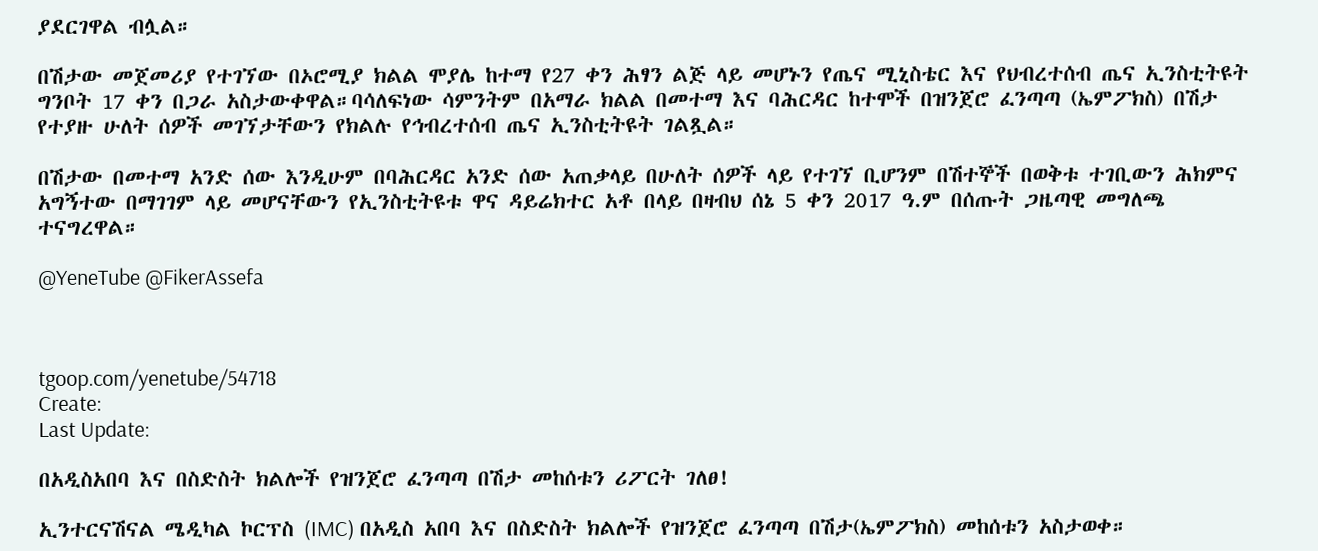ያደርገዋል ብሏል።

በሽታው መጀመሪያ የተገኘው በኦሮሚያ ክልል ሞያሌ ከተማ የ27 ቀን ሕፃን ልጅ ላይ መሆኑን የጤና ሚኒስቴር እና የህብረተሰብ ጤና ኢንስቲትዩት ግንቦት 17 ቀን በጋራ አስታውቀዋል።ባሳለፍነው ሳምንትም በአማራ ክልል በመተማ እና ባሕርዳር ከተሞች በዝንጀሮ ፈንጣጣ (ኤምፖክስ) በሽታ የተያዙ ሁለት ሰዎች መገኘታቸውን የክልሉ የኅብረተሰብ ጤና ኢንስቲትዩት ገልጿል።

በሽታው በመተማ አንድ ሰው እንዲሁም በባሕርዳር አንድ ሰው አጠቃላይ በሁለት ሰዎች ላይ የተገኘ ቢሆንም በሽተኞች በወቅቱ ተገቢውን ሕክምና አግኝተው በማገገም ላይ መሆናቸውን የኢንስቲትዩቱ ዋና ዳይሬክተር አቶ በላይ በዛብህ ሰኔ 5 ቀን 2017 ዓ.ም በሰጡት ጋዜጣዊ መግለጫ ተናግረዋል።

@YeneTube @FikerAssefa



tgoop.com/yenetube/54718
Create:
Last Update:

በአዲስአበባ እና በስድስት ክልሎች የዝንጀሮ ፈንጣጣ በሽታ መከሰቱን ሪፖርት ገለፀ!

ኢንተርናሽናል ሜዲካል ኮርፕስ (IMC) በአዲስ አበባ እና በስድስት ክልሎች የዝንጀሮ ፈንጣጣ በሽታ(ኤምፖክስ) መከሰቱን አስታወቀ።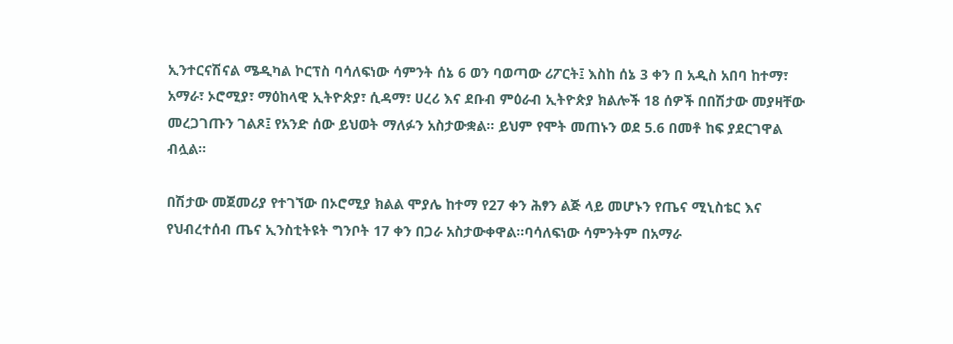ኢንተርናሽናል ሜዲካል ኮርፕስ ባሳለፍነው ሳምንት ሰኔ 6 ወን ባወጣው ሪፖርት፤ እስከ ሰኔ 3 ቀን በ አዲስ አበባ ከተማ፣ አማራ፣ ኦሮሚያ፣ ማዕከላዊ ኢትዮጵያ፣ ሲዳማ፣ ሀረሪ እና ደቡብ ምዕራብ ኢትዮጵያ ክልሎች 18 ሰዎች በበሽታው መያዛቸው መረጋገጡን ገልጾ፤ የአንድ ሰው ይህወት ማለፉን አስታውቋል። ይህም የሞት መጠኑን ወደ 5.6 በመቶ ከፍ ያደርገዋል ብሏል።

በሽታው መጀመሪያ የተገኘው በኦሮሚያ ክልል ሞያሌ ከተማ የ27 ቀን ሕፃን ልጅ ላይ መሆኑን የጤና ሚኒስቴር እና የህብረተሰብ ጤና ኢንስቲትዩት ግንቦት 17 ቀን በጋራ አስታውቀዋል።ባሳለፍነው ሳምንትም በአማራ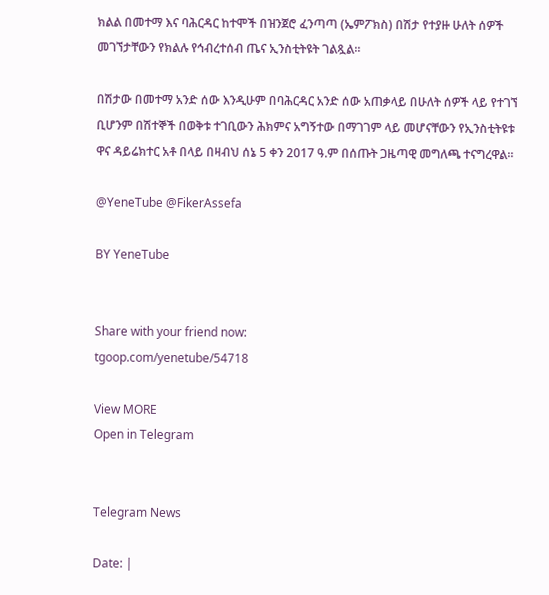ክልል በመተማ እና ባሕርዳር ከተሞች በዝንጀሮ ፈንጣጣ (ኤምፖክስ) በሽታ የተያዙ ሁለት ሰዎች መገኘታቸውን የክልሉ የኅብረተሰብ ጤና ኢንስቲትዩት ገልጿል።

በሽታው በመተማ አንድ ሰው እንዲሁም በባሕርዳር አንድ ሰው አጠቃላይ በሁለት ሰዎች ላይ የተገኘ ቢሆንም በሽተኞች በወቅቱ ተገቢውን ሕክምና አግኝተው በማገገም ላይ መሆናቸውን የኢንስቲትዩቱ ዋና ዳይሬክተር አቶ በላይ በዛብህ ሰኔ 5 ቀን 2017 ዓ.ም በሰጡት ጋዜጣዊ መግለጫ ተናግረዋል።

@YeneTube @FikerAssefa

BY YeneTube


Share with your friend now:
tgoop.com/yenetube/54718

View MORE
Open in Telegram


Telegram News

Date: |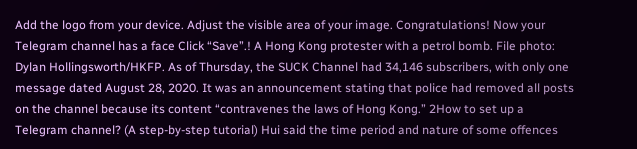Add the logo from your device. Adjust the visible area of your image. Congratulations! Now your Telegram channel has a face Click “Save”.! A Hong Kong protester with a petrol bomb. File photo: Dylan Hollingsworth/HKFP. As of Thursday, the SUCK Channel had 34,146 subscribers, with only one message dated August 28, 2020. It was an announcement stating that police had removed all posts on the channel because its content “contravenes the laws of Hong Kong.” 2How to set up a Telegram channel? (A step-by-step tutorial) Hui said the time period and nature of some offences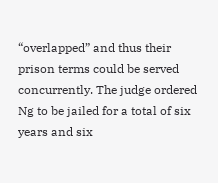“overlapped” and thus their prison terms could be served concurrently. The judge ordered Ng to be jailed for a total of six years and six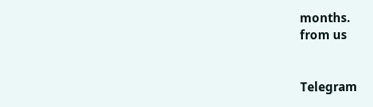months.
from us


Telegram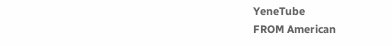YeneTube
FROM American